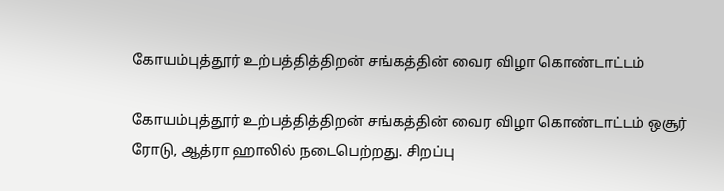கோயம்புத்தூர் உற்பத்தித்திறன் சங்கத்தின் வைர விழா கொண்டாட்டம்

கோயம்புத்தூர் உற்பத்தித்திறன் சங்கத்தின் வைர விழா கொண்டாட்டம் ஒசூர் ரோடு, ஆத்ரா ஹாலில் நடைபெற்றது. சிறப்பு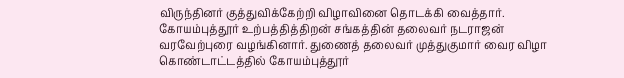விருந்தினர் குத்துவிக்கேற்றி விழாவினை தொடக்கி வைத்தார். கோயம்புத்தூர் உற்பத்தித்திறன் சங்கத்தின் தலைவர் நடராஜன் வரவேற்புரை வழங்கினார். துணைத் தலைவர் முத்துகுமார் வைர விழா கொண்டாட்டத்தில் கோயம்புத்தூர்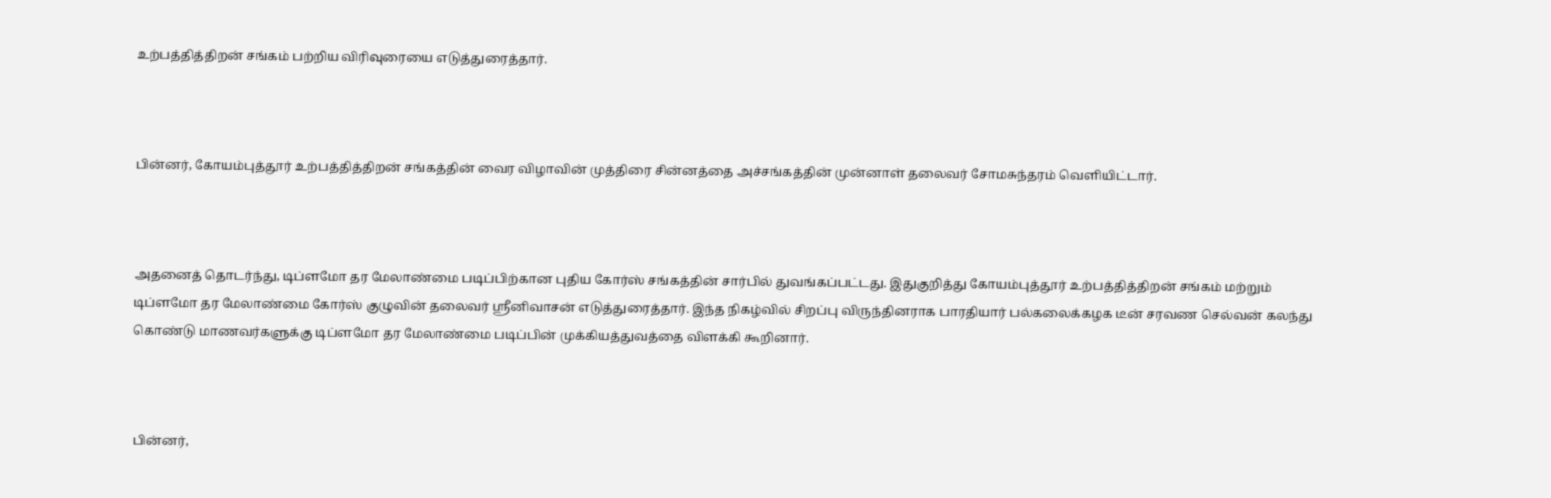உற்பத்தித்திறன் சங்கம் பற்றிய விரிவுரையை எடுத்துரைத்தார்.



பின்னர், கோயம்புத்தூர் உற்பத்தித்திறன் சங்கத்தின் வைர விழாவின் முத்திரை சின்னத்தை அச்சங்கத்தின் முன்னாள் தலைவர் சோமசுந்தரம் வெளியிட்டார்.



அதனைத் தொடர்ந்து, டிப்ளமோ தர மேலாண்மை படிப்பிற்கான புதிய கோர்ஸ் சங்கத்தின் சார்பில் துவங்கப்பட்டது. இதுகுறித்து கோயம்புத்தூர் உற்பத்தித்திறன் சங்கம் மற்றும் டிப்ளமோ தர மேலாண்மை கோர்ஸ் குழுவின் தலைவர் ஸ்ரீனிவாசன் எடுத்துரைத்தார். இந்த நிகழ்வில் சிறப்பு விருந்தினராக பாரதியார் பல்கலைக்கழக டீன் சரவண செல்வன் கலந்து கொண்டு மாணவர்களுக்கு டிப்ளமோ தர மேலாண்மை படிப்பின் முக்கியத்துவத்தை விளக்கி கூறினார்.



பின்னர்,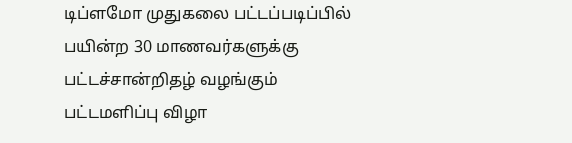டிப்ளமோ முதுகலை பட்டப்படிப்பில் பயின்ற 30 மாணவர்களுக்கு பட்டச்சான்றிதழ் வழங்கும் பட்டமளிப்பு விழா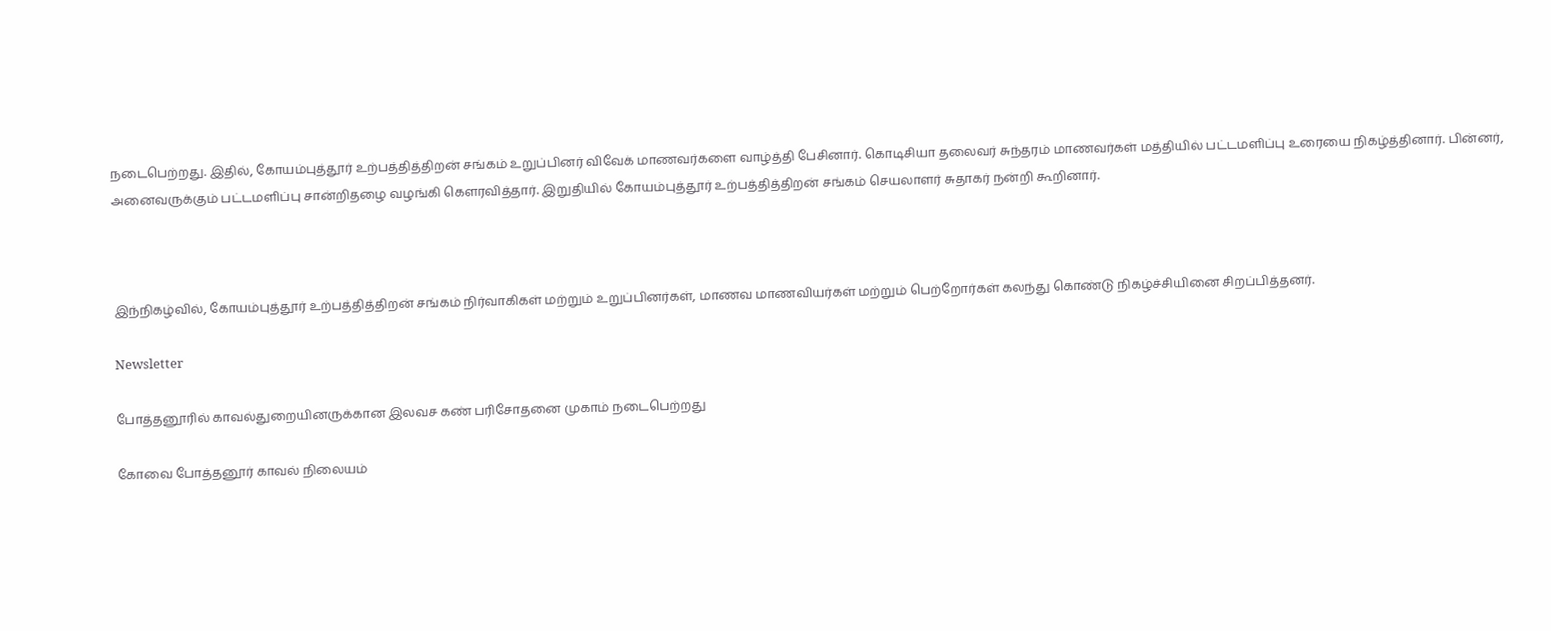நடைபெற்றது. இதில், கோயம்புத்தூர் உற்பத்தித்திறன் சங்கம் உறுப்பினர் விவேக் மாணவர்களை வாழ்த்தி பேசினார். கொடிசியா தலைவர் சுந்தரம் மாணவர்கள் மத்தியில் பட்டமளிப்பு உரையை நிகழ்த்தினார். பின்னர், அனைவருக்கும் பட்டமளிப்பு சான்றிதழை வழங்கி கெளரவித்தார். இறுதியில் கோயம்புத்தூர் உற்பத்தித்திறன் சங்கம் செயலாளர் சுதாகர் நன்றி கூறினார்.



இந்நிகழ்வில், கோயம்புத்தூர் உற்பத்தித்திறன் சங்கம் நிர்வாகிகள் மற்றும் உறுப்பினர்கள், மாணவ மாணவியர்கள் மற்றும் பெற்றோர்கள் கலந்து கொண்டு நிகழ்ச்சியினை சிறப்பித்தனர்.

Newsletter

போத்தனூரில் காவல்துறையினருக்கான இலவச கண் பரிசோதனை முகாம் நடைபெற்றது

கோவை போத்தனூர் காவல் நிலையம்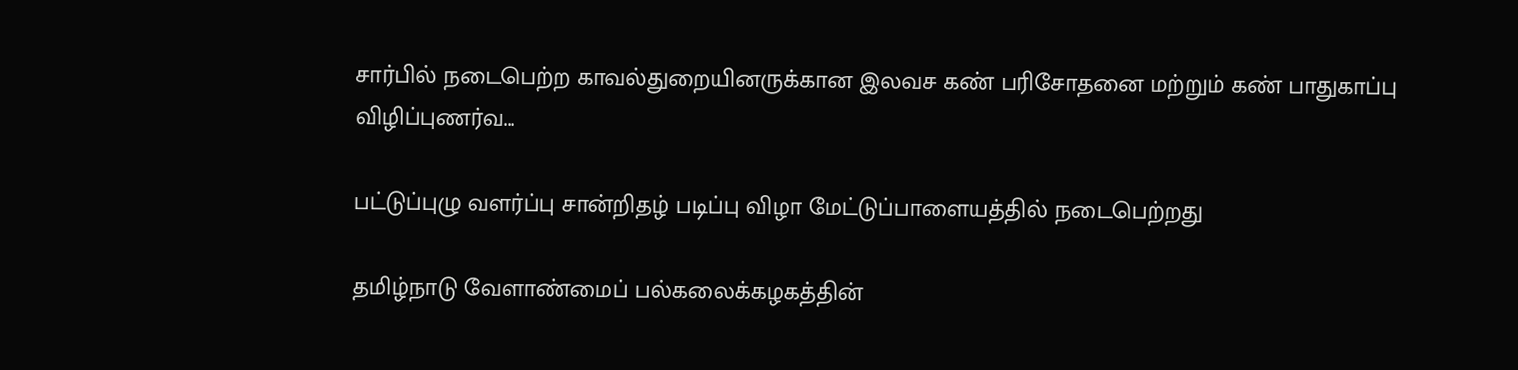சார்பில் நடைபெற்ற காவல்துறையினருக்கான இலவச கண் பரிசோதனை மற்றும் கண் பாதுகாப்பு விழிப்புணர்வ...

பட்டுப்புழு வளர்ப்பு சான்றிதழ் படிப்பு விழா மேட்டுப்பாளையத்தில் நடைபெற்றது

தமிழ்நாடு வேளாண்மைப் பல்கலைக்கழகத்தின்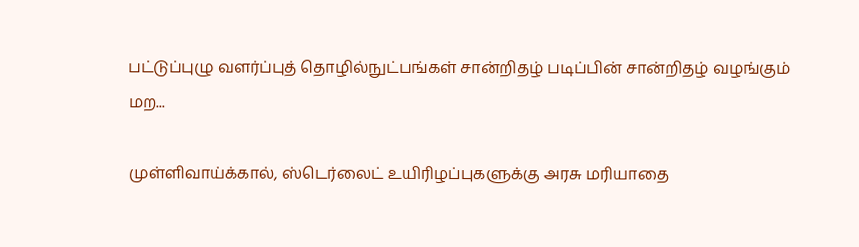பட்டுப்புழு வளர்ப்புத் தொழில்நுட்பங்கள் சான்றிதழ் படிப்பின் சான்றிதழ் வழங்கும் மற...

முள்ளிவாய்க்கால், ஸ்டெர்லைட் உயிரிழப்புகளுக்கு அரசு மரியாதை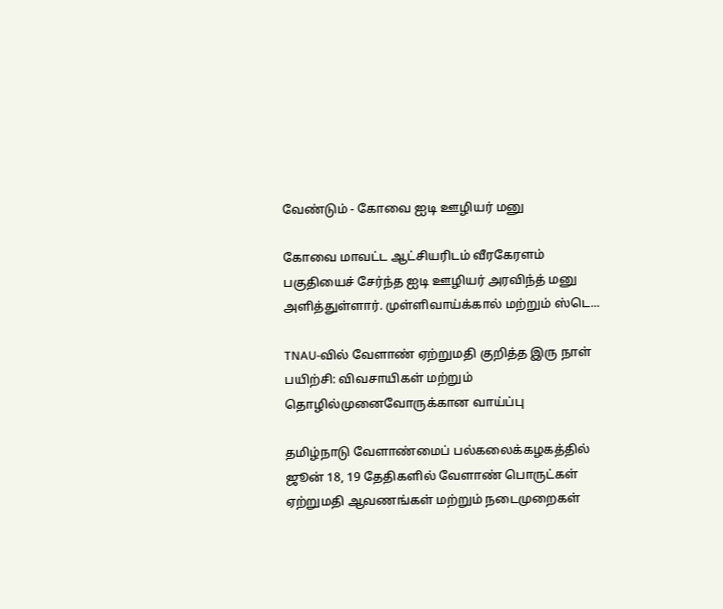வேண்டும் - கோவை ஐடி ஊழியர் மனு

கோவை மாவட்ட ஆட்சியரிடம் வீரகேரளம் பகுதியைச் சேர்ந்த ஐடி ஊழியர் அரவிந்த் மனு அளித்துள்ளார். முள்ளிவாய்க்கால் மற்றும் ஸ்டெ...

TNAU-வில் வேளாண் ஏற்றுமதி குறித்த இரு நாள் பயிற்சி: விவசாயிகள் மற்றும் தொழில்முனைவோருக்கான வாய்ப்பு

தமிழ்நாடு வேளாண்மைப் பல்கலைக்கழகத்தில் ஜூன் 18, 19 தேதிகளில் வேளாண் பொருட்கள் ஏற்றுமதி ஆவணங்கள் மற்றும் நடைமுறைகள்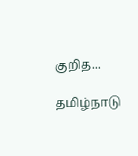குறித...

தமிழ்நாடு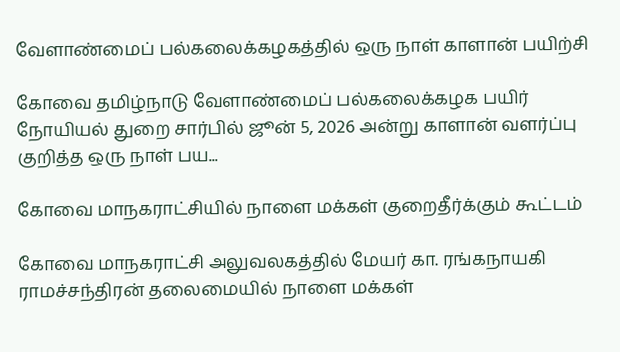வேளாண்மைப் பல்கலைக்கழகத்தில் ஒரு நாள் காளான் பயிற்சி

கோவை தமிழ்நாடு வேளாண்மைப் பல்கலைக்கழக பயிர் நோயியல் துறை சார்பில் ஜூன் 5, 2026 அன்று காளான் வளர்ப்பு குறித்த ஒரு நாள் பய...

கோவை மாநகராட்சியில் நாளை மக்கள் குறைதீர்க்கும் கூட்டம்

கோவை மாநகராட்சி அலுவலகத்தில் மேயர் கா. ரங்கநாயகி ராமச்சந்திரன் தலைமையில் நாளை மக்கள்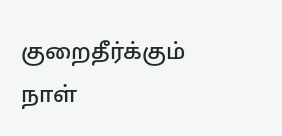குறைதீர்க்கும் நாள்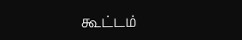கூட்டம்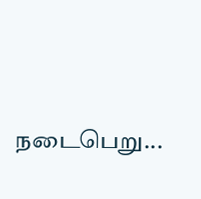நடைபெறு...